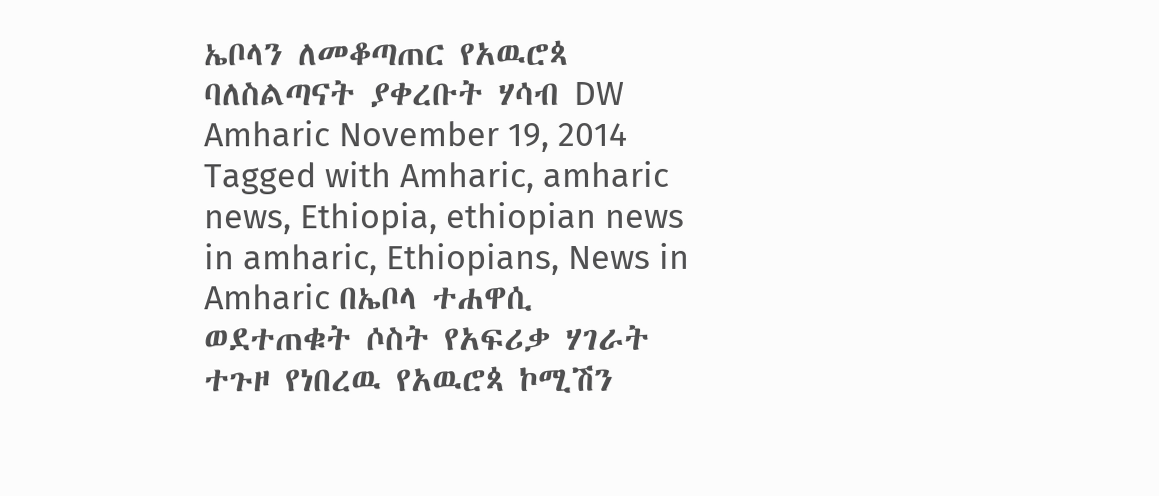ኤቦላን ለመቆጣጠር የአዉሮጳ ባለስልጣናት ያቀረቡት ሃሳብ DW Amharic November 19, 2014 Tagged with Amharic, amharic news, Ethiopia, ethiopian news in amharic, Ethiopians, News in Amharic በኤቦላ ተሐዋሲ ወደተጠቁት ሶስት የአፍሪቃ ሃገራት ተጉዞ የነበረዉ የአዉሮጳ ኮሚሽን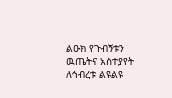ልዑክ የጉብኝቱን ዉጤትና አስተያየት ለኅብረቱ ልዩልዩ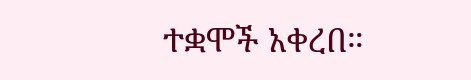ተቋሞች አቀረበ።